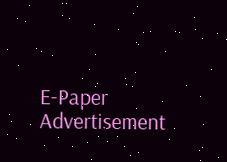E-Paper
Advertisement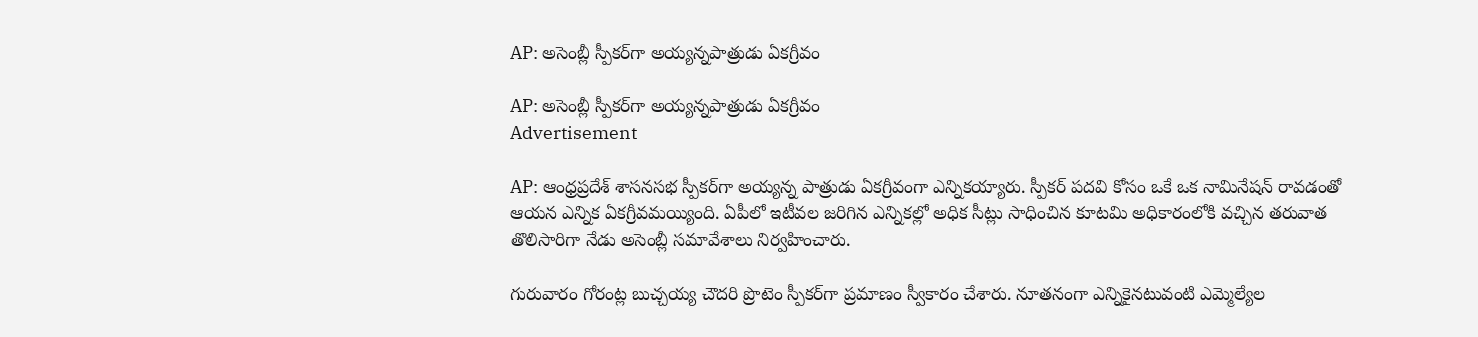AP: అసెంబ్లీ స్పీకర్‌గా అయ్యన్నపాత్రుడు ఏకగ్రీవం

AP: అసెంబ్లీ స్పీకర్‌గా అయ్యన్నపాత్రుడు ఏకగ్రీవం
Advertisement

AP: ఆంధ్రప్రదేశ్ శాసనసభ స్పీకర్‌గా అయ్యన్న పాత్రుడు ఏకగ్రీవంగా ఎన్నికయ్యారు. స్పీకర్ పదవి కోసం ఒకే ఒక నామినేషన్ రావడంతో ఆయన ఎన్నిక ఏకగ్రీవమయ్యింది. ఏపీలో ఇటీవల జరిగిన ఎన్నికల్లో అధిక సీట్లు సాధించిన కూటమి అధికారంలోకి వచ్చిన తరువాత తొలిసారిగా నేడు అసెంబ్లీ సమావేశాలు నిర్వహించారు.

గురువారం గోరంట్ల బుచ్చయ్య చౌదరి ప్రొటెం స్పీకర్‌గా ప్రమాణం స్వీకారం చేశారు. నూతనంగా ఎన్నికైనటువంటి ఎమ్మెల్యేల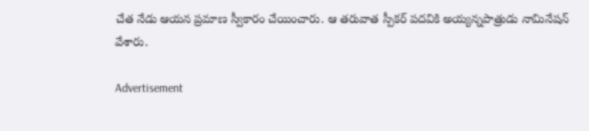చేత నేడు ఆయన ప్రమాణ స్వీకారం చేయించారు. ఆ తరువాత స్పీకర్ పదవికి అయ్యన్నపాత్రుడు నామినేషన్ వేశారు.

Advertisement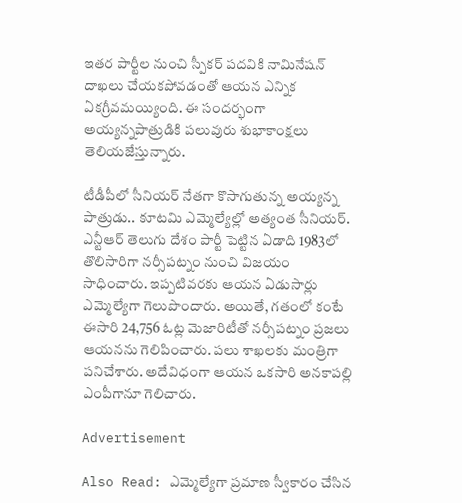ఇతర పార్టీల నుంచి స్పీకర్ పదవికి నామినేషన్ దాఖలు చేయకపోవడంతో ఆయన ఎన్నిక ఏకగ్రీవమయ్యింది. ఈ సందర్భంగా అయ్యన్నపాత్రుడికి పలువురు శుభాకాంక్షలు తెలియజేస్తున్నారు.

టీడీపీలో సీనియర్ నేతగా కొసాగుతున్న అయ్యన్న పాత్రుడు.. కూటమి ఎమ్మెల్యేల్లో అత్యంత సీనియర్. ఎన్టీఆర్ తెలుగు దేశం పార్టీ పెట్టిన ఏడాది 1983లో తొలిసారిగా నర్సీపట్నం నుంచి విజయం సాధించారు. ఇప్పటివరకు ఆయన ఏడుసార్లు ఎమ్మెల్యేగా గెలుపొందారు. అయితే, గతంలో కంటే ఈసారి 24,756 ఓట్ల మెజారిటీతో నర్సీపట్నం ప్రజలు ఆయనను గెలిపించారు. పలు శాఖలకు మంత్రిగా పనిచేశారు. అదేవిధంగా ఆయన ఒకసారి అనకాపల్లి ఎంపీగానూ గెలిచారు.

Advertisement

Also Read: ఎమ్మెల్యేగా ప్రమాణ స్వీకారం చేసిన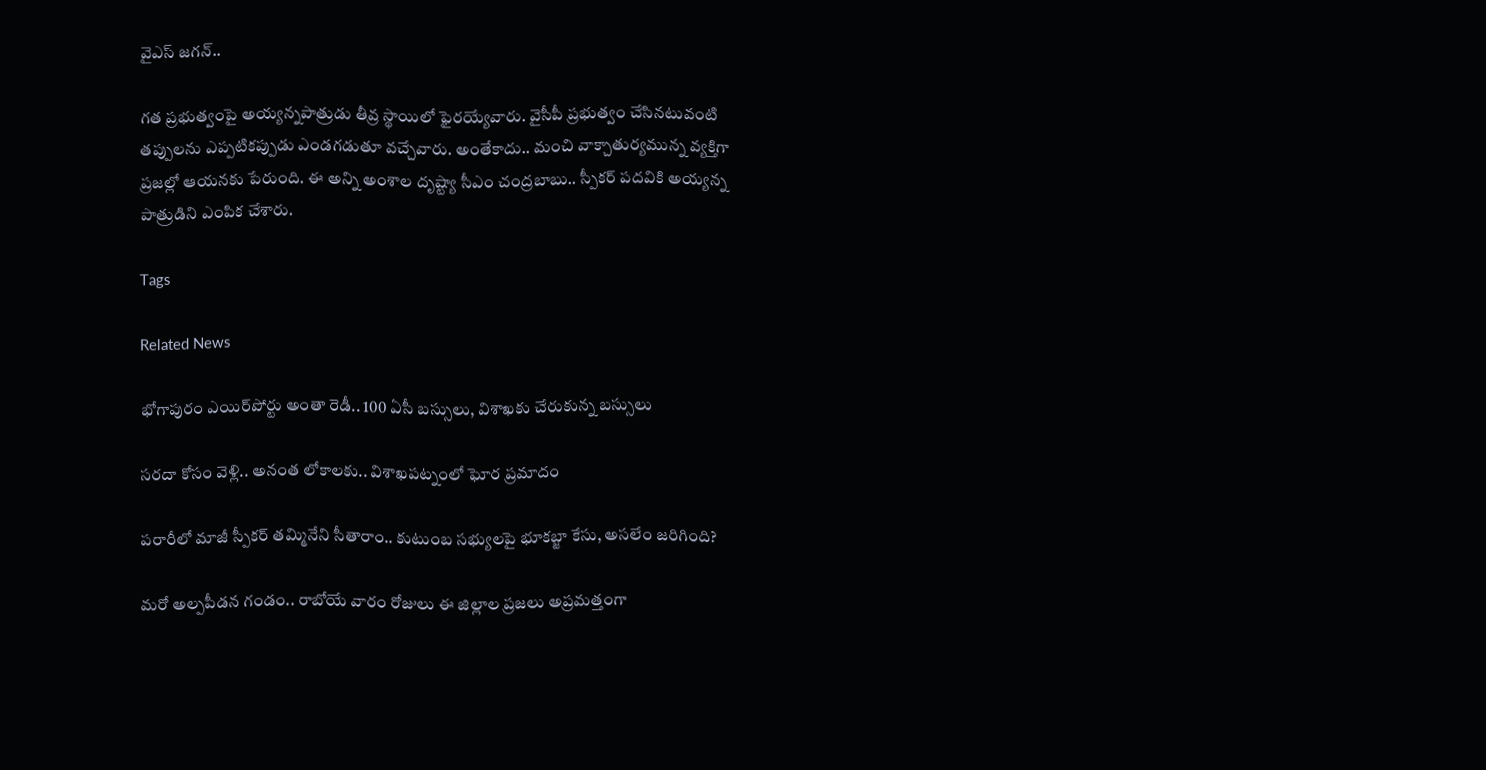వైఎస్ జగన్..

గత ప్రభుత్వంపై అయ్యన్నపాత్రుడు తీవ్ర స్థాయిలో ఫైరయ్యేవారు. వైసీపీ ప్రభుత్వం చేసినటువంటి తప్పులను ఎప్పటికప్పుడు ఎండగడుతూ వచ్చేవారు. అంతేకాదు.. మంచి వాక్చాతుర్యమున్న వ్యక్తిగా ప్రజల్లో ఆయనకు పేరుంది. ఈ అన్ని అంశాల దృష్ట్యా సీఎం చంద్రబాబు.. స్పీకర్ పదవికి అయ్యన్న పాత్రుడిని ఎంపిక చేశారు.

Tags

Related News

భోగాపురం ఎయిర్‌పోర్టు అంతా రెడీ.. 100 ఏసీ బస్సులు, విశాఖకు చేరుకున్న బస్సులు

సరదా కోసం వెళ్లి.. అనంత లోకాలకు.. విశాఖపట్నంలో ఘోర ప్రమాదం

పరారీలో మాజీ స్పీకర్ తమ్మినేని సీతారాం.. కుటుంబ సభ్యులపై భూకబ్జా కేసు, అసలేం జరిగింది?

మరో అల్పపీడన గండం.. రాబోయే వారం రోజులు ఈ జిల్లాల ప్రజలు అప్రమత్తంగా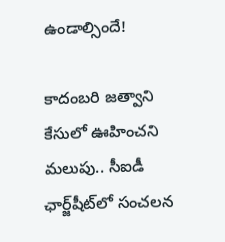ఉండాల్సిందే!

కాదంబరి జత్వాని కేసులో ఊహించని మలుపు.. సీఐడీ ఛార్జ్‌షీట్‌లో సంచలన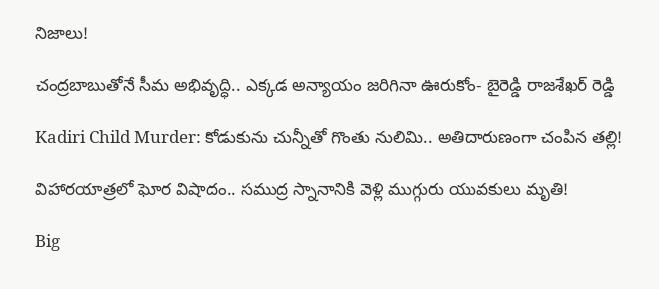నిజాలు!

చంద్రబాబుతోనే సీమ అభివృద్ధి.. ఎక్కడ అన్యాయం జరిగినా ఊరుకోం- బైరెడ్డి రాజశేఖర్ రెడ్డి

Kadiri Child Murder: కోడుకును చున్నీతో గొంతు నులిమి.. అతిదారుణంగా చంపిన తల్లి!

విహారయాత్రలో ఘోర విషాదం.. సముద్ర స్నానానికి వెళ్లి ముగ్గురు యువకులు మృతి!

Big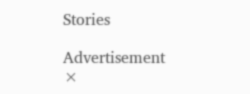Stories

Advertisement
×